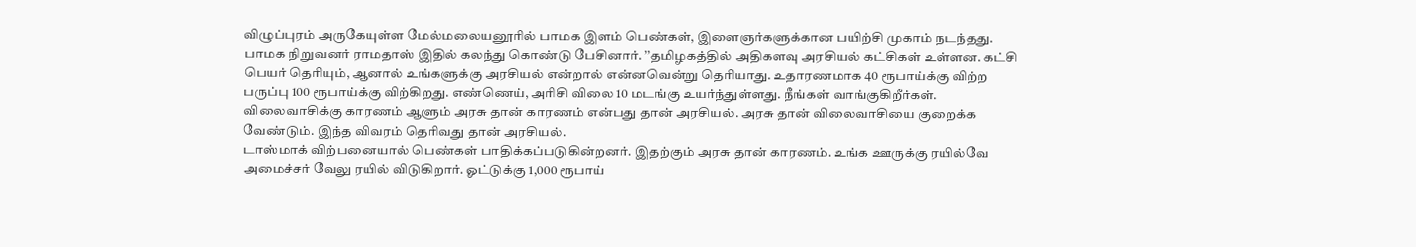விழுப்புரம் அருகேயுள்ள மேல்மலையனூரில் பாமக இளம் பெண்கள், இளைஞர்களுக்கான பயிற்சி முகாம் நடந்தது. பாமக நிறுவனர் ராமதாஸ் இதில் கலந்து கொண்டு பேசினார். ’’தமிழகத்தில் அதிகளவு அரசியல் கட்சிகள் உள்ளன. கட்சி பெயர் தெரியும், ஆனால் உங்களுக்கு அரசியல் என்றால் என்னவென்று தெரியாது. உதாரணமாக 40 ரூபாய்க்கு விற்ற பருப்பு 100 ரூபாய்க்கு விற்கிறது. எண்ணெய், அரிசி விலை 10 மடங்கு உயர்ந்துள்ளது. நீங்கள் வாங்குகிறீர்கள். விலைவாசிக்கு காரணம் ஆளும் அரசு தான் காரணம் என்பது தான் அரசியல். அரசு தான் விலைவாசியை குறைக்க வேண்டும். இந்த விவரம் தெரிவது தான் அரசியல்.
டாஸ்மாக் விற்பனையால் பெண்கள் பாதிக்கப்படுகின்றனர். இதற்கும் அரசு தான் காரணம். உங்க ஊருக்கு ரயில்வே அமைச்சர் வேலு ரயில் விடுகிறார். ஓட்டுக்கு 1,000 ரூபாய்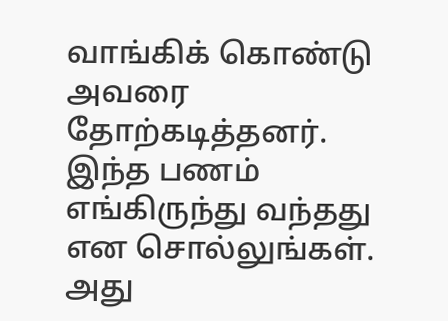வாங்கிக் கொண்டு அவரை தோற்கடித்தனர்.
இந்த பணம் எங்கிருந்து வந்தது என சொல்லுங்கள். அது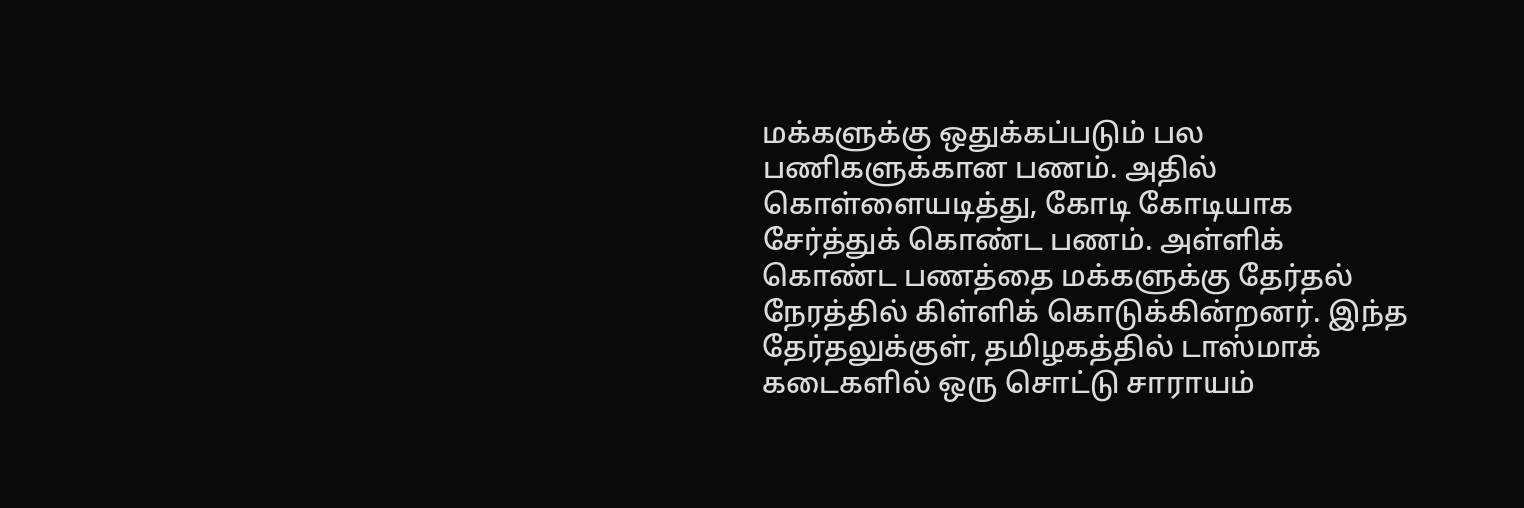மக்களுக்கு ஒதுக்கப்படும் பல பணிகளுக்கான பணம். அதில் கொள்ளையடித்து, கோடி கோடியாக சேர்த்துக் கொண்ட பணம். அள்ளிக் கொண்ட பணத்தை மக்களுக்கு தேர்தல் நேரத்தில் கிள்ளிக் கொடுக்கின்றனர். இந்த தேர்தலுக்குள், தமிழகத்தில் டாஸ்மாக் கடைகளில் ஒரு சொட்டு சாராயம்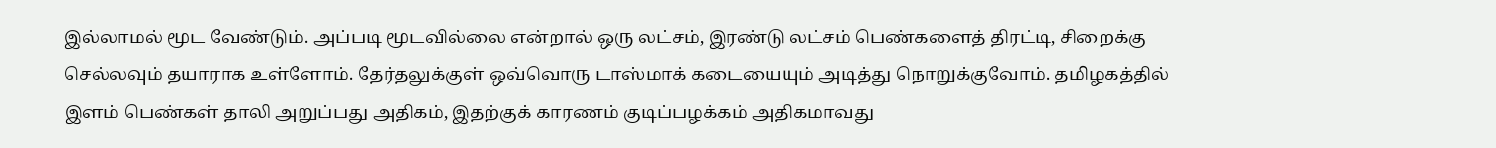இல்லாமல் மூட வேண்டும். அப்படி மூடவில்லை என்றால் ஒரு லட்சம், இரண்டு லட்சம் பெண்களைத் திரட்டி, சிறைக்கு செல்லவும் தயாராக உள்ளோம். தேர்தலுக்குள் ஒவ்வொரு டாஸ்மாக் கடையையும் அடித்து நொறுக்குவோம். தமிழகத்தில் இளம் பெண்கள் தாலி அறுப்பது அதிகம், இதற்குக் காரணம் குடிப்பழக்கம் அதிகமாவது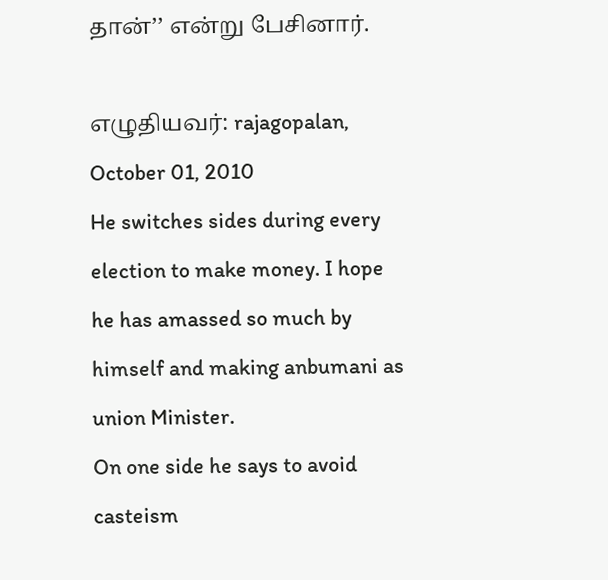தான்’’ என்று பேசினார்.

எழுதியவர்: rajagopalan, October 01, 2010
He switches sides during every election to make money. I hope he has amassed so much by himself and making anbumani as union Minister.
On one side he says to avoid casteism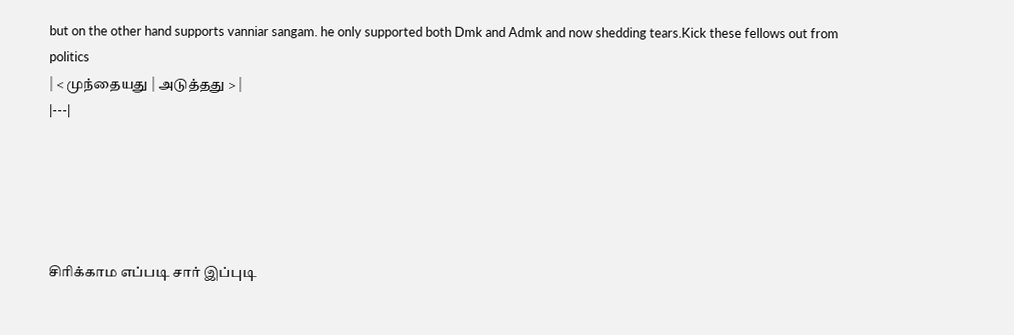but on the other hand supports vanniar sangam. he only supported both Dmk and Admk and now shedding tears.Kick these fellows out from politics
| < முந்தையது | அடுத்தது > |
|---|





சிரிக்காம எப்படி சார் இப்புடி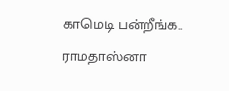காமெடி பன்றீங்க..
ராமதாஸ்னா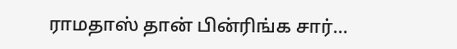ராமதாஸ் தான் பின்ரிங்க சார்...